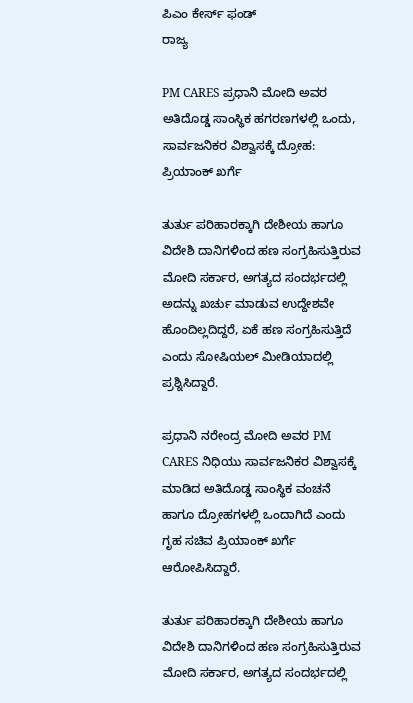ಪಿಎಂ ಕೇರ್ಸ್ ಫಂಡ್
ರಾಜ್ಯ

PM CARES ಪ್ರಧಾನಿ ಮೋದಿ ಅವರ ಅತಿದೊಡ್ಡ ಸಾಂಸ್ಥಿಕ ಹಗರಣಗಳಲ್ಲಿ ಒಂದು, ಸಾರ್ವಜನಿಕರ ವಿಶ್ವಾಸಕ್ಕೆ ದ್ರೋಹ: ಪ್ರಿಯಾಂಕ್ ಖರ್ಗೆ

ತುರ್ತು ಪರಿಹಾರಕ್ಕಾಗಿ ದೇಶೀಯ ಹಾಗೂ ವಿದೇಶಿ ದಾನಿಗಳಿಂದ ಹಣ ಸಂಗ್ರಹಿಸುತ್ತಿರುವ ಮೋದಿ ಸರ್ಕಾರ, ಅಗತ್ಯದ ಸಂದರ್ಭದಲ್ಲಿ ಅದನ್ನು ಖರ್ಚು ಮಾಡುವ ಉದ್ದೇಶವೇ ಹೊಂದಿಲ್ಲದಿದ್ದರೆ, ಏಕೆ ಹಣ ಸಂಗ್ರಹಿಸುತ್ತಿದೆ ಎಂದು ಸೋಷಿಯಲ್ ಮೀಡಿಯಾದಲ್ಲಿ ಪ್ರಶ್ನಿಸಿದ್ದಾರೆ.

ಪ್ರಧಾನಿ ನರೇಂದ್ರ ಮೋದಿ ಅವರ PM CARES ನಿಧಿಯು ಸಾರ್ವಜನಿಕರ ವಿಶ್ವಾಸಕ್ಕೆ ಮಾಡಿದ ಅತಿದೊಡ್ಡ ಸಾಂಸ್ಥಿಕ ವಂಚನೆ ಹಾಗೂ ದ್ರೋಹಗಳಲ್ಲಿ ಒಂದಾಗಿದೆ ಎಂದು ಗೃಹ ಸಚಿವ ಪ್ರಿಯಾಂಕ್ ಖರ್ಗೆ ಆರೋಪಿಸಿದ್ದಾರೆ.

ತುರ್ತು ಪರಿಹಾರಕ್ಕಾಗಿ ದೇಶೀಯ ಹಾಗೂ ವಿದೇಶಿ ದಾನಿಗಳಿಂದ ಹಣ ಸಂಗ್ರಹಿಸುತ್ತಿರುವ ಮೋದಿ ಸರ್ಕಾರ, ಅಗತ್ಯದ ಸಂದರ್ಭದಲ್ಲಿ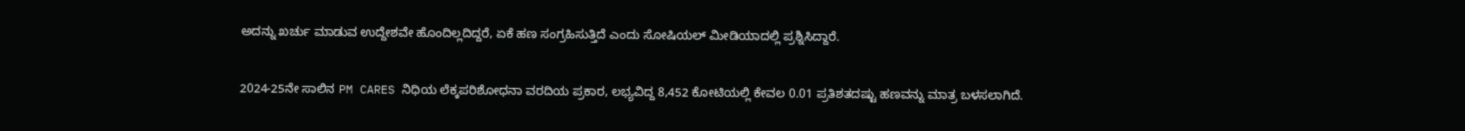ಅದನ್ನು ಖರ್ಚು ಮಾಡುವ ಉದ್ದೇಶವೇ ಹೊಂದಿಲ್ಲದಿದ್ದರೆ, ಏಕೆ ಹಣ ಸಂಗ್ರಹಿಸುತ್ತಿದೆ ಎಂದು ಸೋಷಿಯಲ್ ಮೀಡಿಯಾದಲ್ಲಿ ಪ್ರಶ್ನಿಸಿದ್ದಾರೆ.

2024-25ನೇ ಸಾಲಿನ PM CARES ನಿಧಿಯ ಲೆಕ್ಕಪರಿಶೋಧನಾ ವರದಿಯ ಪ್ರಕಾರ, ಲಭ್ಯವಿದ್ದ 8,452 ಕೋಟಿಯಲ್ಲಿ ಕೇವಲ 0.01 ಪ್ರತಿಶತದಷ್ಟು ಹಣವನ್ನು ಮಾತ್ರ ಬಳಸಲಾಗಿದೆ.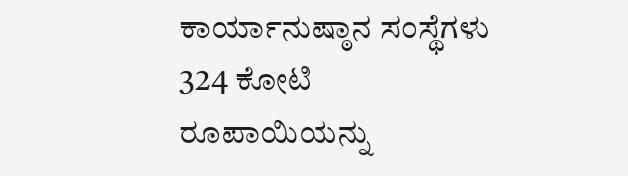ಕಾರ್ಯಾನುಷ್ಠಾನ ಸಂಸ್ಥೆಗಳು 324 ಕೋಟಿ ರೂಪಾಯಿಯನ್ನು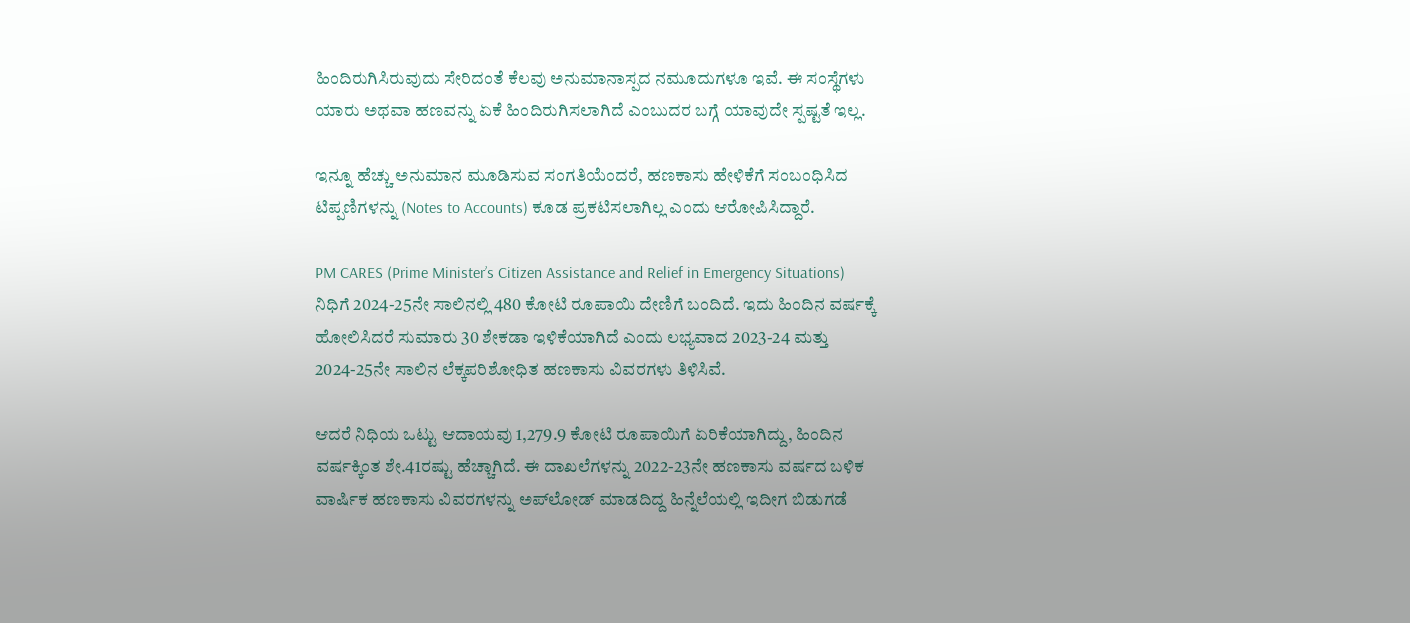ಹಿಂದಿರುಗಿಸಿರುವುದು ಸೇರಿದಂತೆ ಕೆಲವು ಅನುಮಾನಾಸ್ಪದ ನಮೂದುಗಳೂ ಇವೆ. ಈ ಸಂಸ್ಥೆಗಳು ಯಾರು ಅಥವಾ ಹಣವನ್ನು ಏಕೆ ಹಿಂದಿರುಗಿಸಲಾಗಿದೆ ಎಂಬುದರ ಬಗ್ಗೆ ಯಾವುದೇ ಸ್ಪಷ್ಟತೆ ಇಲ್ಲ.

ಇನ್ನೂ ಹೆಚ್ಚು ಅನುಮಾನ ಮೂಡಿಸುವ ಸಂಗತಿಯೆಂದರೆ, ಹಣಕಾಸು ಹೇಳಿಕೆಗೆ ಸಂಬಂಧಿಸಿದ ಟಿಪ್ಪಣಿಗಳನ್ನು (Notes to Accounts) ಕೂಡ ಪ್ರಕಟಿಸಲಾಗಿಲ್ಲ ಎಂದು ಆರೋಪಿಸಿದ್ದಾರೆ.

PM CARES (Prime Minister’s Citizen Assistance and Relief in Emergency Situations) ನಿಧಿಗೆ 2024-25ನೇ ಸಾಲಿನಲ್ಲಿ 480 ಕೋಟಿ ರೂಪಾಯಿ ದೇಣಿಗೆ ಬಂದಿದೆ. ಇದು ಹಿಂದಿನ ವರ್ಷಕ್ಕೆ ಹೋಲಿಸಿದರೆ ಸುಮಾರು 30 ಶೇಕಡಾ ಇಳಿಕೆಯಾಗಿದೆ ಎಂದು ಲಭ್ಯವಾದ 2023-24 ಮತ್ತು 2024-25ನೇ ಸಾಲಿನ ಲೆಕ್ಕಪರಿಶೋಧಿತ ಹಣಕಾಸು ವಿವರಗಳು ತಿಳಿಸಿವೆ.

ಆದರೆ ನಿಧಿಯ ಒಟ್ಟು ಆದಾಯವು 1,279.9 ಕೋಟಿ ರೂಪಾಯಿಗೆ ಏರಿಕೆಯಾಗಿದ್ದು, ಹಿಂದಿನ ವರ್ಷಕ್ಕಿಂತ ಶೇ.41ರಷ್ಟು ಹೆಚ್ಚಾಗಿದೆ. ಈ ದಾಖಲೆಗಳನ್ನು 2022-23ನೇ ಹಣಕಾಸು ವರ್ಷದ ಬಳಿಕ ವಾರ್ಷಿಕ ಹಣಕಾಸು ವಿವರಗಳನ್ನು ಅಪ್‌ಲೋಡ್ ಮಾಡದಿದ್ದ ಹಿನ್ನೆಲೆಯಲ್ಲಿ ಇದೀಗ ಬಿಡುಗಡೆ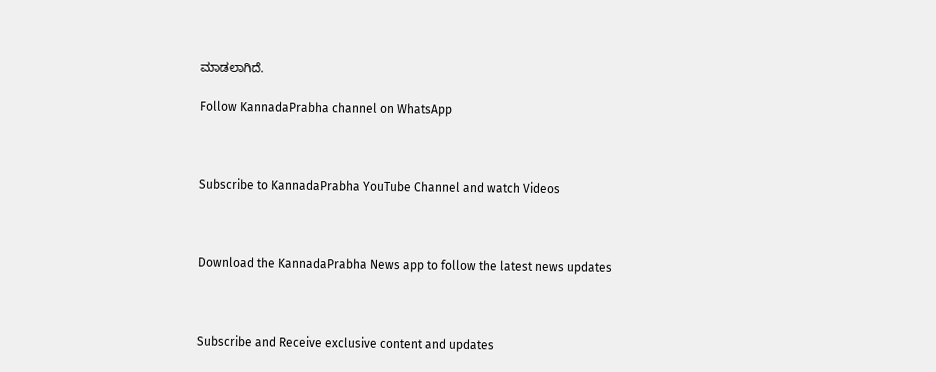ಮಾಡಲಾಗಿದೆ.

Follow KannadaPrabha channel on WhatsApp



Subscribe to KannadaPrabha YouTube Channel and watch Videos



Download the KannadaPrabha News app to follow the latest news updates



Subscribe and Receive exclusive content and updates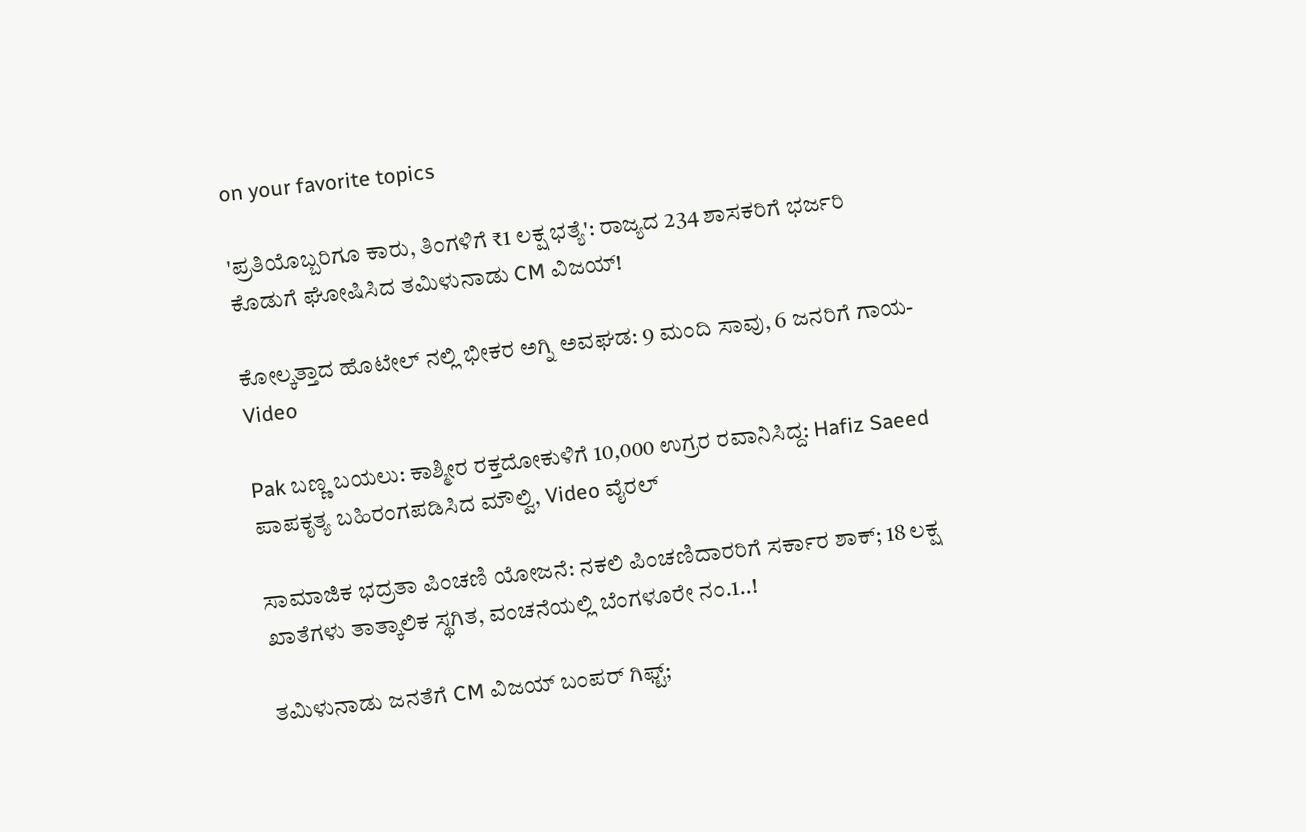on your favorite topics

'ಪ್ರತಿಯೊಬ್ಬರಿಗೂ ಕಾರು, ತಿಂಗಳಿಗೆ ₹1 ಲಕ್ಷ ಭತ್ಯೆ': ರಾಜ್ಯದ 234 ಶಾಸಕರಿಗೆ ಭರ್ಜರಿ ಕೊಡುಗೆ ಘೋಷಿಸಿದ ತಮಿಳುನಾಡು CM ವಿಜಯ್!

ಕೋಲ್ಕತ್ತಾದ ಹೊಟೇಲ್ ನಲ್ಲಿ ಭೀಕರ ಅಗ್ನಿ ಅವಘಡ: 9 ಮಂದಿ ಸಾವು, 6 ಜನರಿಗೆ ಗಾಯ-Video

Pak ಬಣ್ಣ ಬಯಲು: ಕಾಶ್ಮೀರ ರಕ್ತದೋಕುಳಿಗೆ 10,000 ಉಗ್ರರ ರವಾನಿಸಿದ್ದ: Hafiz Saeed ಪಾಪಕೃತ್ಯ ಬಹಿರಂಗಪಡಿಸಿದ ಮೌಲ್ವಿ, Video ವೈರಲ್

ಸಾಮಾಜಿಕ ಭದ್ರತಾ ಪಿಂಚಣಿ ಯೋಜನೆ: ನಕಲಿ ಪಿಂಚಣಿದಾರರಿಗೆ ಸರ್ಕಾರ ಶಾಕ್; 18 ಲಕ್ಷ ಖಾತೆಗಳು ತಾತ್ಕಾಲಿಕ ಸ್ಥಗಿತ, ವಂಚನೆಯಲ್ಲಿ ಬೆಂಗಳೂರೇ ನಂ.1..!

ತಮಿಳುನಾಡು ಜನತೆಗೆ CM ವಿಜಯ್ ಬಂಪರ್‌ ಗಿಫ್ಟ್;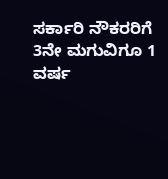ಸರ್ಕಾರಿ ನೌಕರರಿಗೆ 3ನೇ ಮಗುವಿಗೂ 1 ವರ್ಷ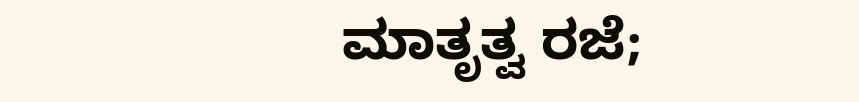ಮಾತೃತ್ವ ರಜೆ;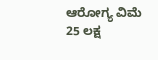ಆರೋಗ್ಯ ವಿಮೆ 25 ಲಕ್ಷ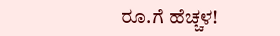ರೂ.ಗೆ ಹೆಚ್ಚಳ!